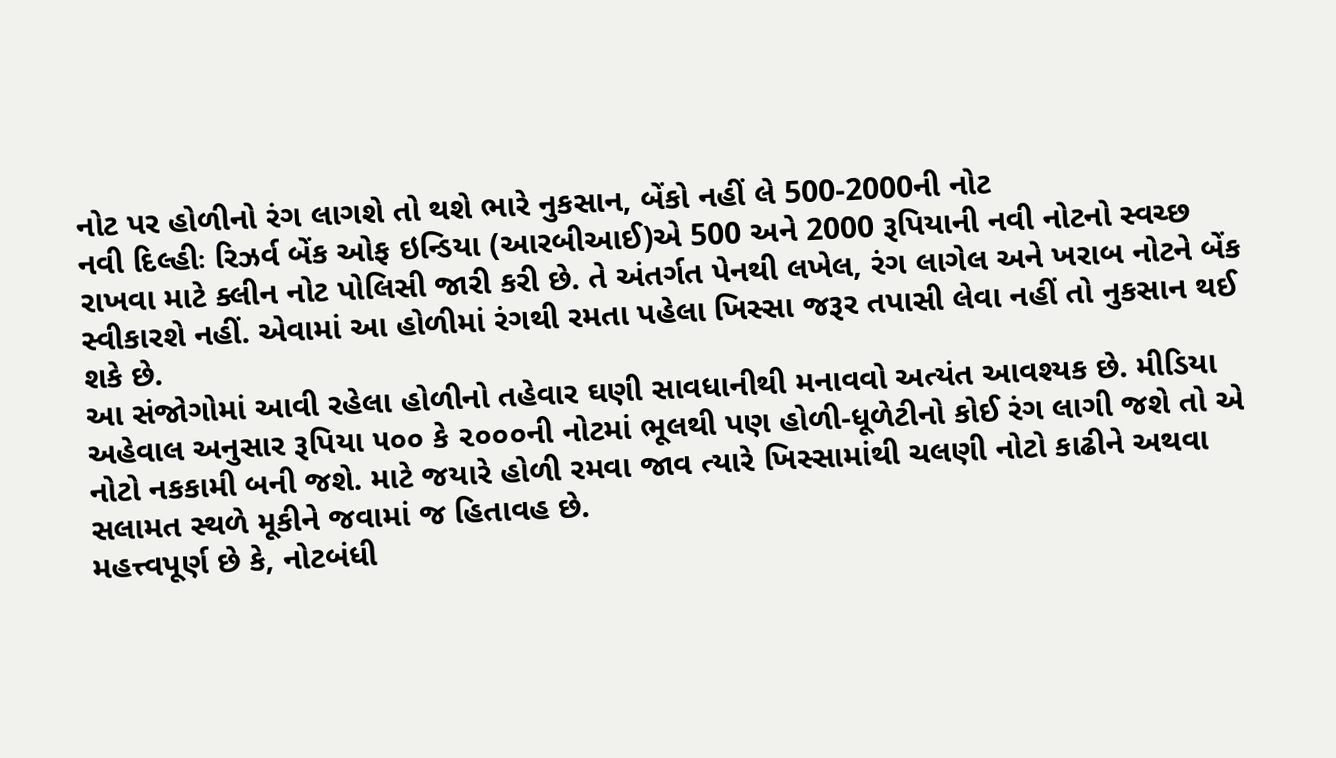નોટ પર હોળીનો રંગ લાગશે તો થશે ભારે નુકસાન, બેંકો નહીં લે 500-2000ની નોટ
નવી દિલ્હીઃ રિઝર્વ બેંક ઓફ ઇન્ડિયા (આરબીઆઈ)એ 500 અને 2000 રૂપિયાની નવી નોટનો સ્વચ્છ રાખવા માટે ક્લીન નોટ પોલિસી જારી કરી છે. તે અંતર્ગત પેનથી લખેલ, રંગ લાગેલ અને ખરાબ નોટને બેંક સ્વીકારશે નહીં. એવામાં આ હોળીમાં રંગથી રમતા પહેલા ખિસ્સા જરૂર તપાસી લેવા નહીં તો નુકસાન થઈ શકે છે.
આ સંજોગોમાં આવી રહેલા હોળીનો તહેવાર ઘણી સાવધાનીથી મનાવવો અત્યંત આવશ્યક છે. મીડિયા અહેવાલ અનુસાર રૂપિયા ૫૦૦ કે ૨૦૦૦ની નોટમાં ભૂલથી પણ હોળી-ધૂળેટીનો કોઈ રંગ લાગી જશે તો એ નોટો નકકામી બની જશે. માટે જયારે હોળી રમવા જાવ ત્યારે ખિસ્સામાંથી ચલણી નોટો કાઢીને અથવા સલામત સ્થળે મૂકીને જવામાં જ હિતાવહ છે.
મહત્ત્વપૂર્ણ છે કે, નોટબંધી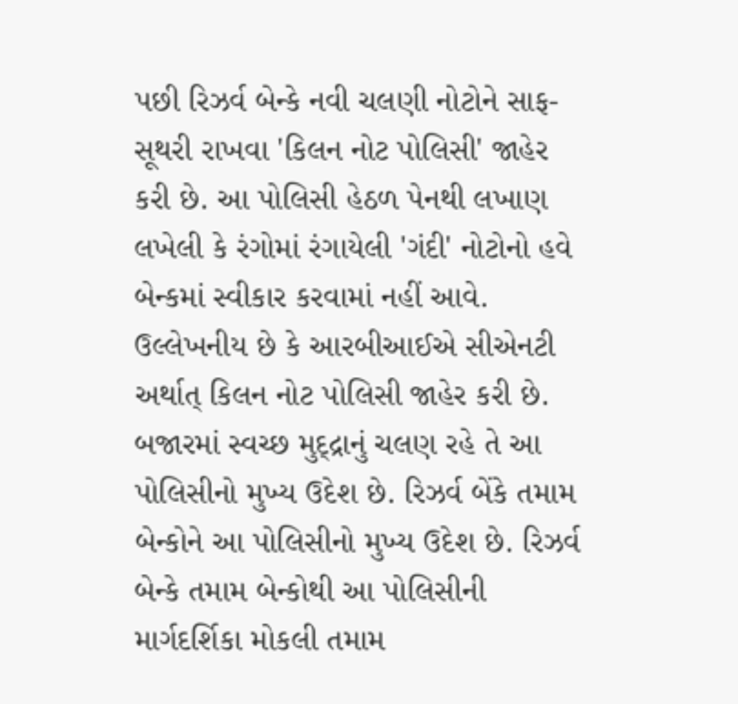પછી રિઝર્વ બેન્કે નવી ચલણી નોટોને સાફ-સૂથરી રાખવા 'કિલન નોટ પોલિસી' જાહેર કરી છે. આ પોલિસી હેઠળ પેનથી લખાણ લખેલી કે રંગોમાં રંગાયેલી 'ગંદી' નોટોનો હવે બેન્કમાં સ્વીકાર કરવામાં નહીં આવે.
ઉલ્લેખનીય છે કે આરબીઆઈએ સીએનટી અર્થાત્ કિલન નોટ પોલિસી જાહેર કરી છે. બજારમાં સ્વચ્છ મુદ્દ્રાનું ચલણ રહે તે આ પોલિસીનો મુખ્ય ઉદેશ છે. રિઝર્વ બેંકે તમામ બેન્કોને આ પોલિસીનો મુખ્ય ઉદેશ છે. રિઝર્વ બેન્કે તમામ બેન્કોથી આ પોલિસીની માર્ગદર્શિકા મોકલી તમામ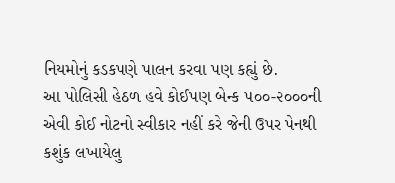નિયમોનું કડકપણે પાલન કરવા પણ કહ્યું છે.
આ પોલિસી હેઠળ હવે કોઈપણ બેન્ક ૫૦૦-૨૦૦૦ની એવી કોઈ નોટનો સ્વીકાર નહીં કરે જેની ઉપર પેનથી કશુંક લખાયેલુ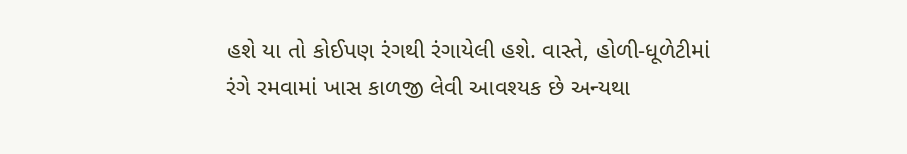હશે યા તો કોઈપણ રંગથી રંગાયેલી હશે. વાસ્તે, હોળી-ધૂળેટીમાં રંગે રમવામાં ખાસ કાળજી લેવી આવશ્યક છે અન્યથા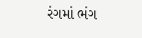રંગમાં ભંગ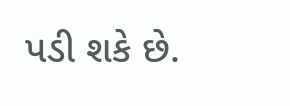પડી શકે છે.